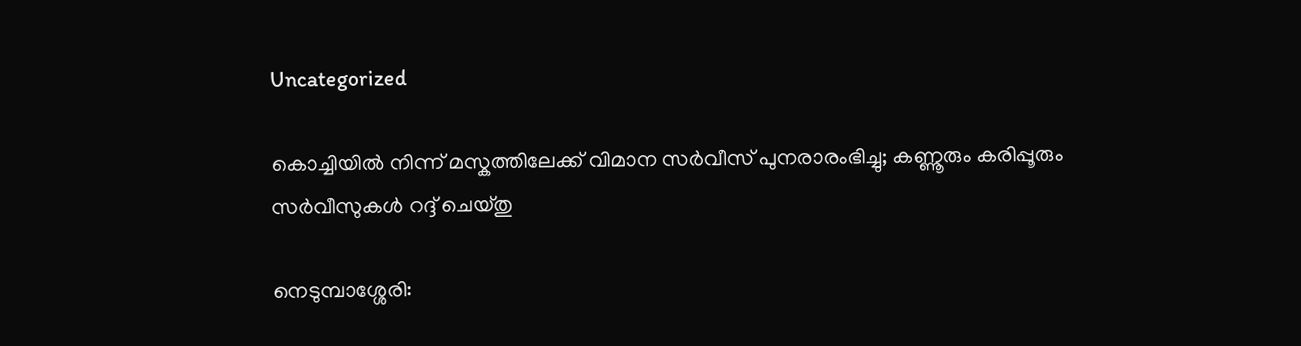Uncategorized

കൊച്ചിയിൽ നിന്ന് മസ്കത്തിലേക്ക് വിമാന സർവീസ് പുനരാരംഭിച്ചു; കണ്ണൂരും കരിപ്പൂരും സർവീസുകൾ റദ്ദ് ചെയ്തു

നെടുമ്പാശ്ശേരി: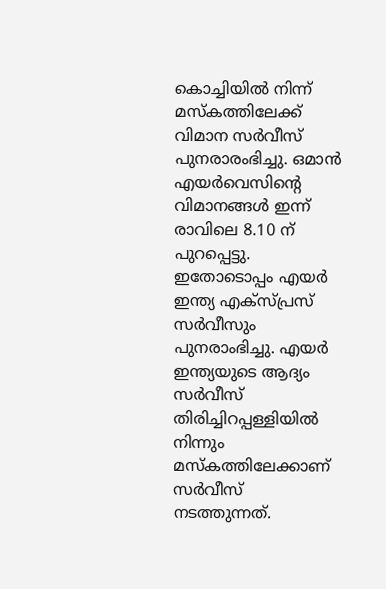കൊച്ചിയിൽ നിന്ന് മസ്കത്തിലേക്ക് വിമാന സർവീസ് പുനരാരംഭിച്ചു. ഒമാൻ എയർവെസിന്റെ വിമാനങ്ങൾ ഇന്ന് രാവിലെ 8.10 ന് പുറപ്പെട്ടു. ഇതോടൊപ്പം എയർ ഇന്ത്യ എക്സ്പ്രസ് സർവീസും പുനരാംഭിച്ചു. എയർ ഇന്ത്യയുടെ ആദ്യം സർവീസ് തിരിച്ചിറപ്പള്ളിയിൽ നിന്നും മസ്കത്തിലേക്കാണ് സർവീസ് നടത്തുന്നത്.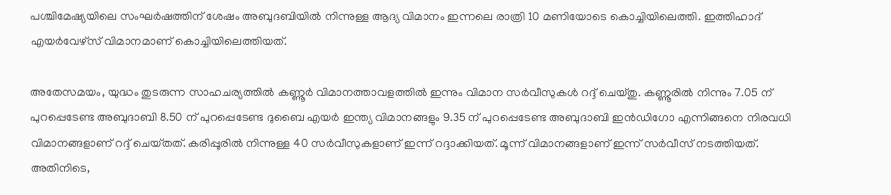പശ്ചിമേഷ്യയിലെ സംഘർഷത്തിന് ശേഷം അബുദബിയിൽ നിന്നുള്ള ആദ്യ വിമാനം ഇന്നലെ രാത്രി 10 മണിയോടെ കൊച്ചിയിലെത്തി. ഇത്തിഹാദ് എയർവേഴ്സ് വിമാനമാണ് കൊച്ചിയിലെത്തിയത്.

അതേസമയം, യുദ്ധം തുടരുന്ന സാഹചര്യത്തിൽ കണ്ണൂർ വിമാനത്താവളത്തിൽ ഇന്നും വിമാന സർവീസുകൾ റദ്ദ് ചെയ്തു. കണ്ണൂരിൽ നിന്നും 7.05 ന് പുറപ്പെടേണ്ട അബുദാബി 8.50 ന് പുറപ്പെടേണ്ട ദുബൈ എയർ ഇന്ത്യ വിമാനങ്ങളും 9.35 ന് പുറപ്പെടേണ്ട അബുദാബി ഇൻഡിഗോ എന്നിങ്ങനെ നിരവധി വിമാനങ്ങളാണ് റദ്ദ് ചെയ്‌തത്‌. കരിപ്പൂരിൽ നിന്നുള്ള 40 സർവീസുകളാണ് ഇന്ന് റദ്ദാക്കിയത്. മൂന്ന് വിമാനങ്ങളാണ് ഇന്ന് സർവീസ് നടത്തിയത്.
അതിനിടെ,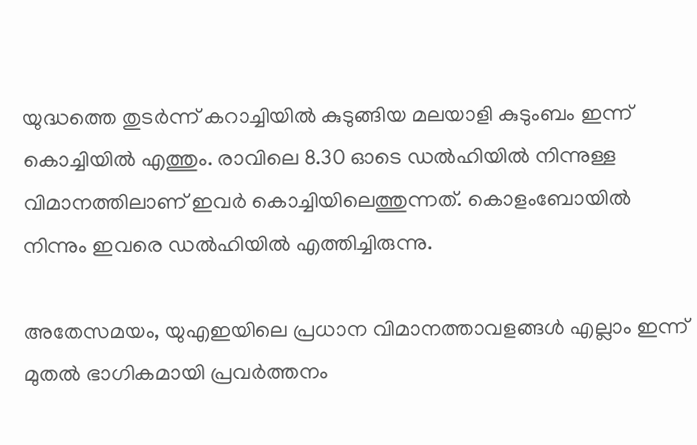യുദ്ധത്തെ തുടർന്ന് കറാച്ചിയിൽ കുടുങ്ങിയ മലയാളി കുടുംബം ഇന്ന് കൊച്ചിയിൽ എത്തും. രാവിലെ 8.30 ഓടെ ഡൽഹിയിൽ നിന്നുള്ള വിമാനത്തിലാണ് ഇവർ കൊച്ചിയിലെത്തുന്നത്. കൊളംബോയിൽ നിന്നും ഇവരെ ഡൽഹിയിൽ എത്തിച്ചിരുന്നു.

അതേസമയം, യുഎഇയിലെ പ്രധാന വിമാനത്താവളങ്ങൾ എല്ലാം ഇന്ന് മുതൽ ഭാഗികമായി പ്രവർത്തനം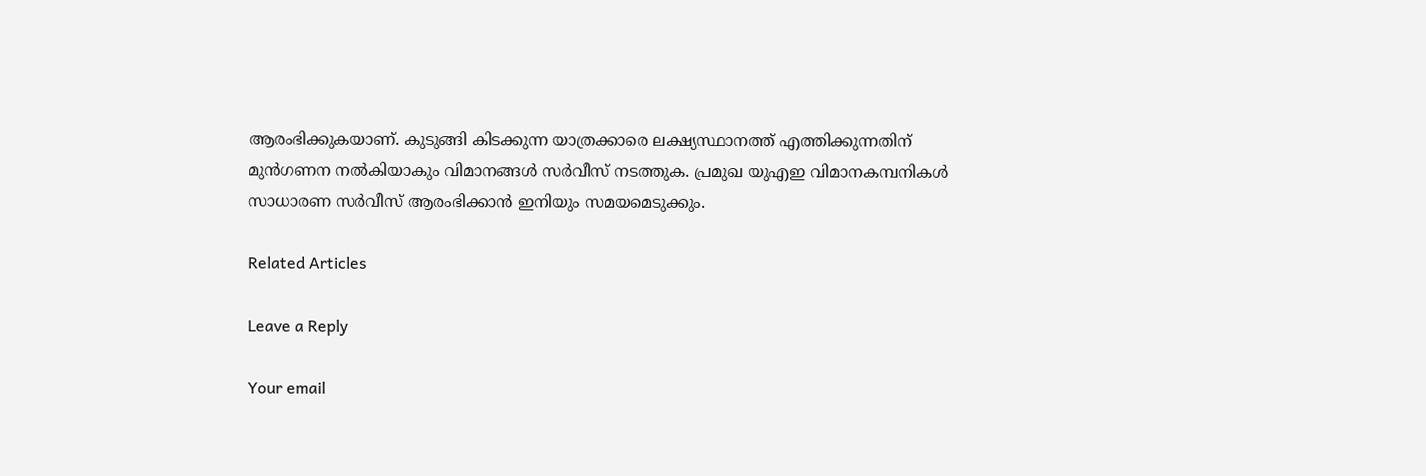ആരംഭിക്കുകയാണ്. കുടുങ്ങി കിടക്കുന്ന യാത്രക്കാരെ ലക്ഷ്യസ്ഥാനത്ത് എത്തിക്കുന്നതിന് മുൻഗണന നൽകിയാകും വിമാനങ്ങൾ സർവീസ് നടത്തുക. പ്രമുഖ യുഎഇ വിമാനകമ്പനികൾ സാധാരണ സർവീസ് ആരംഭിക്കാൻ ഇനിയും സമയമെടുക്കും.

Related Articles

Leave a Reply

Your email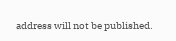address will not be published.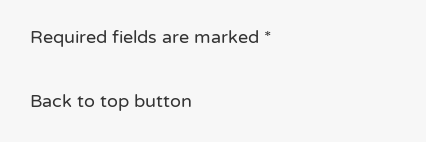Required fields are marked *

Back to top button